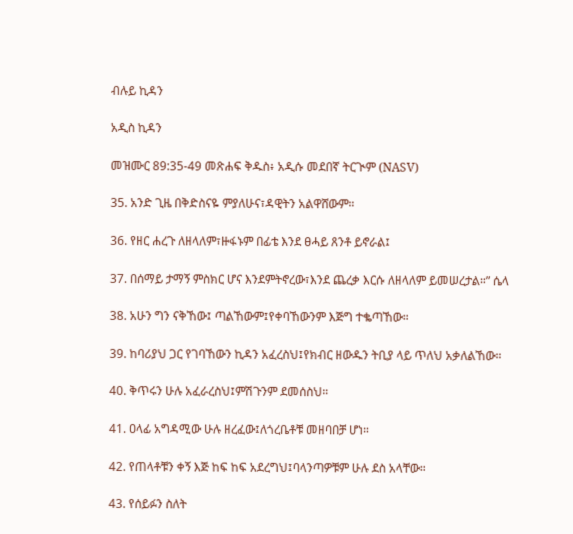ብሉይ ኪዳን

አዲስ ኪዳን

መዝሙር 89:35-49 መጽሐፍ ቅዱስ፥ አዲሱ መደበኛ ትርጒም (NASV)

35. አንድ ጊዜ በቅድስናዬ ምያለሁና፣ዳዊትን አልዋሸውም።

36. የዘር ሐረጉ ለዘላለም፣ዙፋኑም በፊቴ እንደ ፀሓይ ጸንቶ ይኖራል፤

37. በሰማይ ታማኝ ምስክር ሆና እንደምትኖረው፣እንደ ጨረቃ እርሱ ለዘላለም ይመሠረታል።” ሴላ

38. አሁን ግን ናቅኸው፤ ጣልኸውም፤የቀባኸውንም እጅግ ተቈጣኸው።

39. ከባሪያህ ጋር የገባኸውን ኪዳን አፈረስህ፤የክብር ዘውዱን ትቢያ ላይ ጥለህ አቃለልኸው።

40. ቅጥሩን ሁሉ አፈራረስህ፤ምሽጉንም ደመሰስህ።

41. ዐላፊ አግዳሚው ሁሉ ዘረፈው፤ለጎረቤቶቹ መዘባበቻ ሆነ።

42. የጠላቶቹን ቀኝ እጅ ከፍ ከፍ አደረግህ፤ባላንጣዎቹም ሁሉ ደስ አላቸው።

43. የሰይፉን ስለት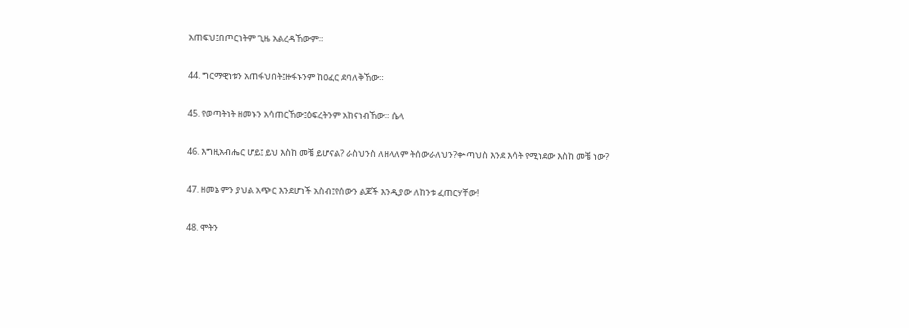አጠፍህ፤በጦርነትም ጊዜ አልረዳኸውም።

44. ግርማዊነቱን አጠፋህበት፤ዙፋኑንም ከዐፈር ደባለቅኸው።

45. የወጣትነት ዘመኑን አሳጠርኸው፤ዕፍረትንም አከናነብኸው። ሴላ

46. እግዚአብሔር ሆይ፤ ይህ እስከ መቼ ይሆናል? ራስህንስ ለዘላለም ትሰውራለህን?ቍጣህስ እንደ እሳት የሚነደው እስከ መቼ ነው?

47. ዘመኔ ምን ያህል አጭር እንደሆነች አስብ፤የሰውን ልጆች እንዲያው ለከንቱ ፈጠርሃቸው!

48. ሞትን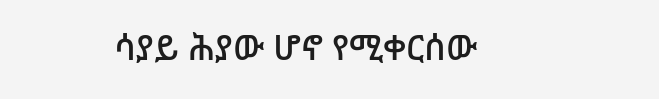ሳያይ ሕያው ሆኖ የሚቀርሰው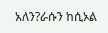አለን?ራሱን ከሲኦል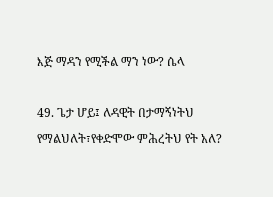እጅ ማዳን የሚችል ማን ነው? ሴላ

49. ጌታ ሆይ፤ ለዳዊት በታማኝነትህ የማልህለት፣የቀድሞው ምሕረትህ የት አለ?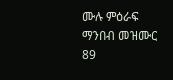ሙሉ ምዕራፍ ማንበብ መዝሙር 89